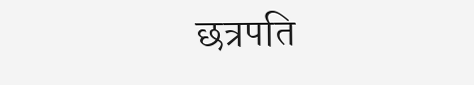छत्रपति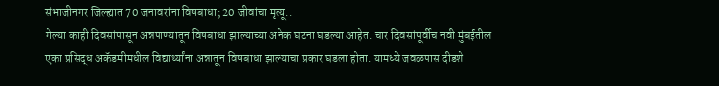संभाजीनगर जिल्ह्यात 70 जनावरांना विषबाधा; 20 जीवांचा मृत्यू..
गेल्या काही दिवसांपासून अन्नपाण्यातून विषबाधा झाल्याच्या अनेक घटना घडल्या आहेत. चार दिवसांपूर्वीच नवी मुंबईतील एका प्रसिद्ध अकॅडमीमधील विद्यार्थ्यांना अन्नातून विषबाधा झाल्याचा प्रकार घडला होता. यामध्ये जवळपास दीडशे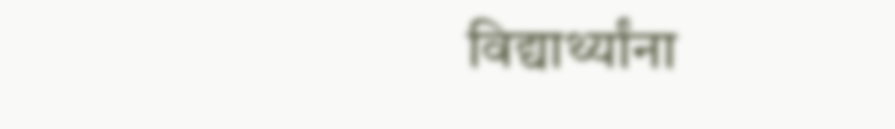विद्यार्थ्यांना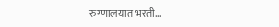रुग्णालयात भरती…